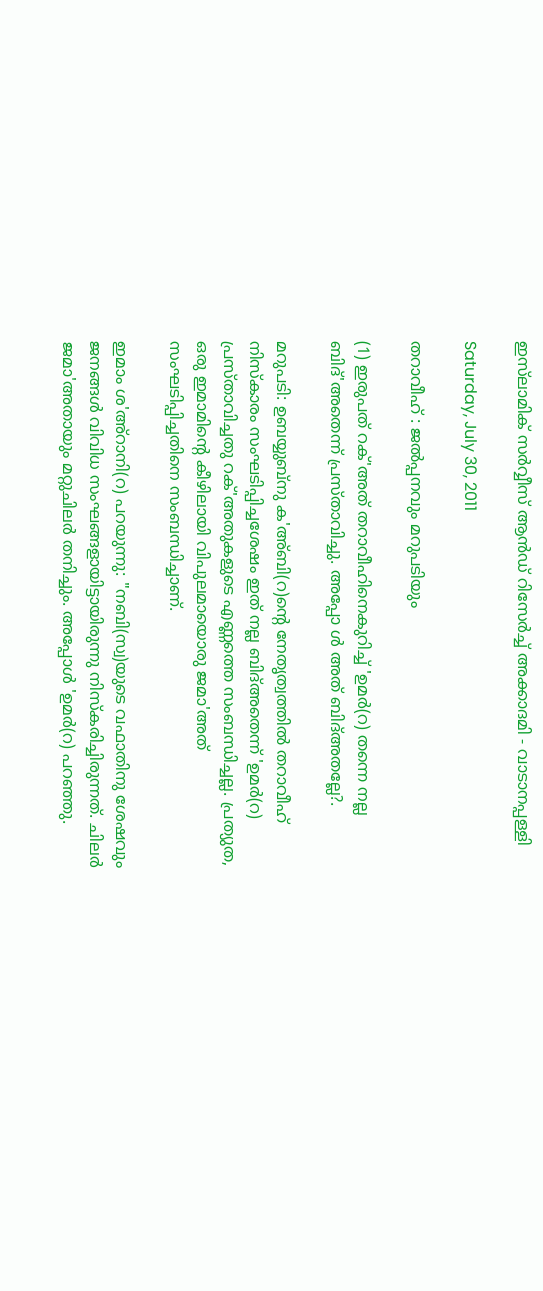ഇസ്‌ലാമിക് സര്‍വ്വീസ് ആന്‍‌ഡ് റിസേര്‍ച്ച് അക്കാദമി - വാടാനപ്പള്ളി

Saturday, July 30, 2011

തറാവീഹ്‌ : ജൽപ്പനവും മറുപടിയും

(1) ഇരുപത്‌ റക്‌'അത്‌ തറാവീഹിനെകുറിച്ച്‌ 'ഉമർ(റ) തന്നെ നല്ല ബിദ്‌'അതെന്ന്‌ പ്രസ്താവിച്ചു. അപ്പോ ൾ അത്‌ ബിദ്‌അതല്ലേ?.

മറുപടി: ഉബയ്യുബ്നു ക'അ‍്ബി(റ)ന്റെ നേതൃത്വത്തിൽ തറാവീഹ്‌ നിസ്കാരം സംഘടിപ്പിച്ചശേഷം ഇത്‌ നല്ല ബിദ്‌അതെന്ന്‌ 'ഉമർ(റ) പ്രസ്താവിച്ചതു റക്‌'അതുകളുടെ എണ്ണത്തെ സംബന്ധിച്ചല്ല. പ്രത്യുത, ഒരു ഇമാമിന്റെ കീഴിലായി വിപുലമായൊരു ജമാ'അത്‌ സംഘടിപ്പിച്ചതിനെ സംബന്ധിച്ചാണ്‌.

ഇമാം ശ'അ‍്‌റാനി(റ) പറയുന്നു: "നബി(സ്വ)യുടെ വഫാതിനു ശേഷവും ജനങ്ങൾ വിവിധ സംഘങ്ങളായിട്ടായിരുന്നു നിസ്കരിച്ചിരുന്നത്‌. ചിലർ ജമാ'അതായും മറ്റുചിലർ തനിച്ചും. അപ്പോൾ 'ഉമർ(റ) പറഞ്ഞു.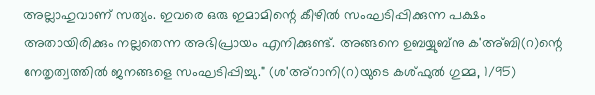അല്ലാഹുവാണ്‌ സത്യം. ഇവരെ ഒരു ഇമാമിന്റെ കീഴിൽ സംഘടിപ്പിക്കുന്ന പക്ഷം അതായിരിക്കും നല്ലതെന്ന അഭിപ്രായം എനിക്കുണ്ട്‌. അങ്ങനെ ഉബയ്യുബ്നു ക'അ‍്ബി(റ)ന്റെ നേതൃത്വത്തിൽ ജനങ്ങളെ സംഘടിപ്പിച്ചു." (ശ'അ‍്‌റാനി(റ)യുടെ കശ്ഫുൽ ഗുമ്മ, 1/95)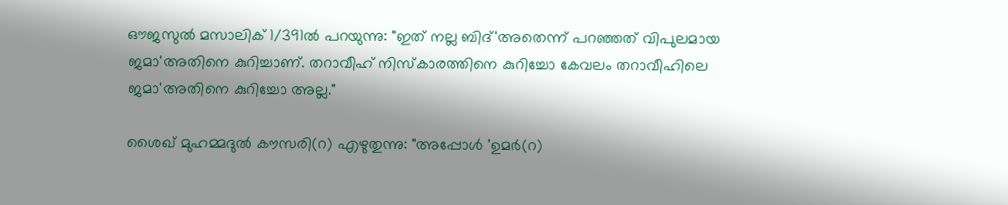ഔജസുൽ മസാലിക്‌ 1/391ൽ പറയുന്നു: "ഇത്‌ നല്ല ബിദ്‌'അതെന്ന്‌ പറഞ്ഞത്‌ വിപുലമായ ജമാ'അതിനെ കുറിച്ചാണ്‌. തറാവീഹ്‌ നിസ്കാരത്തിനെ കുറിച്ചോ കേവലം തറാവീഹിലെ ജമാ'അതിനെ കുറിച്ചോ അല്ല."

ശൈഖ്‌ മുഹമ്മദുൽ കൗസരി(റ) എഴുതുന്നു: "അപ്പോൾ 'ഉമർ(റ)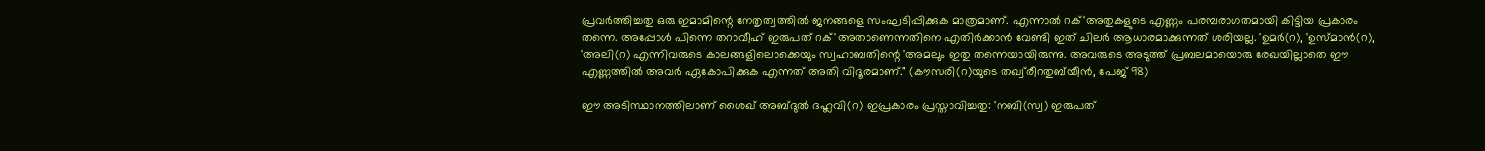പ്രവർത്തിച്ചതു ഒരു ഇമാമിന്റെ നേതൃത്വത്തിൽ ജനങ്ങളെ സംഘടിപ്പിക്കുക മാത്രമാണ്‌. എന്നാൽ റക്‌'അതുകളുടെ എണ്ണം പരമ്പരാഗതമായി കിട്ടിയ പ്രകാരം തന്നെ. അപ്പോൾ പിന്നെ തറാവീഹ്‌ ഇരുപത്‌ റക്‌'അതാണെന്നതിനെ എതിർക്കാൻ വേണ്ടി ഇത്‌ ചിലർ ആധാരമാക്കുന്നത്‌ ശരിയല്ല. 'ഉമർ(റ), 'ഉസ്മാൻ(റ), 'അലി(റ) എന്നിവരുടെ കാലങ്ങളിലൊക്കെയും സ്വഹാബതിന്റെ 'അമലും ഇതു തന്നെയായിരുന്നു. അവരുടെ അടുത്ത്‌ പ്രബലമായൊരു രേഖയില്ലാതെ ഈ എണ്ണത്തിൽ അവർ ഏകോപിക്കുക എന്നത്‌ അതി വിദൂരമാണ്‌." (കൗസരി(റ)യുടെ തഖ്വ്‌രീറതുബ്‌യീൻ, പേജ്‌ 98)

ഈ അടിസ്ഥാനത്തിലാണ്‌ ശൈഖ്‌ അബ്ദുൽ ദഹ്ലവി(റ) ഇപ്രകാരം പ്രസ്താവിച്ചതു: 'നബി(സ്വ) ഇരുപത്‌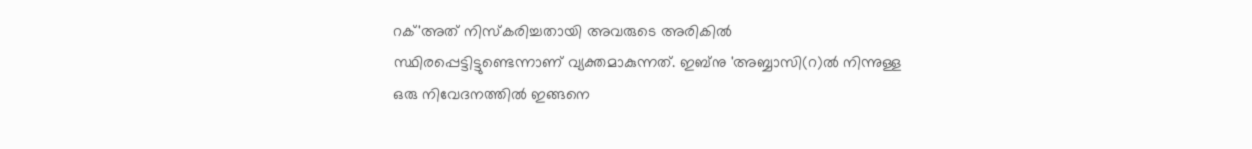റക്‌'അത്‌ നിസ്കരിച്ചതായി അവരുടെ അരികിൽ സ്ഥിരപ്പെട്ടിട്ടുണ്ടെന്നാണ്‌ വ്യക്തമാകുന്നത്‌. ഇബ്നു 'അബ്ബാസി(റ)ൽ നിന്നുള്ള ഒരു നിവേദനത്തിൽ ഇങ്ങനെ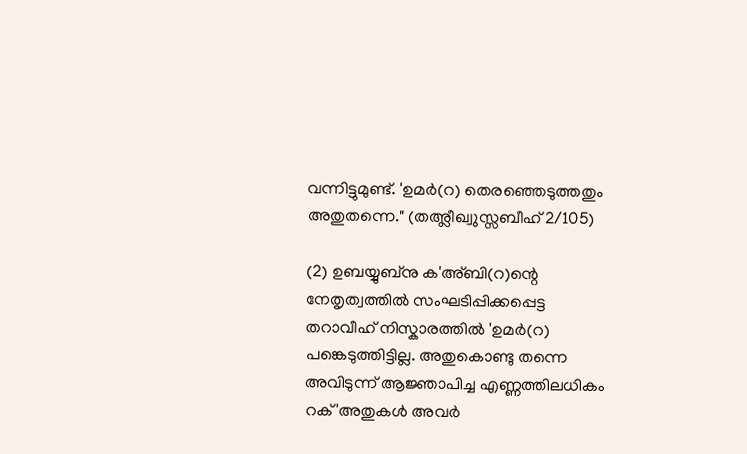വന്നിട്ടുമുണ്ട്‌. 'ഉമർ(റ) തെരഞ്ഞെടുത്തതും അതുതന്നെ." (തഅ‍്ലീഖ്വുസ്സബീഹ്‌ 2/105)

(2) ഉബയ്യുബ്നു ക'അ‍്ബി(റ)ന്റെ നേതൃത്വത്തിൽ സംഘടിപ്പിക്കപ്പെട്ട തറാവീഹ്‌ നിസ്കാരത്തിൽ 'ഉമർ(റ) പങ്കെടുത്തിട്ടില്ല. അതുകൊണ്ടു തന്നെ അവിടുന്ന്‌ ആജ്ഞാപിച്ച എണ്ണത്തിലധികം റക്‌'അതുകൾ അവർ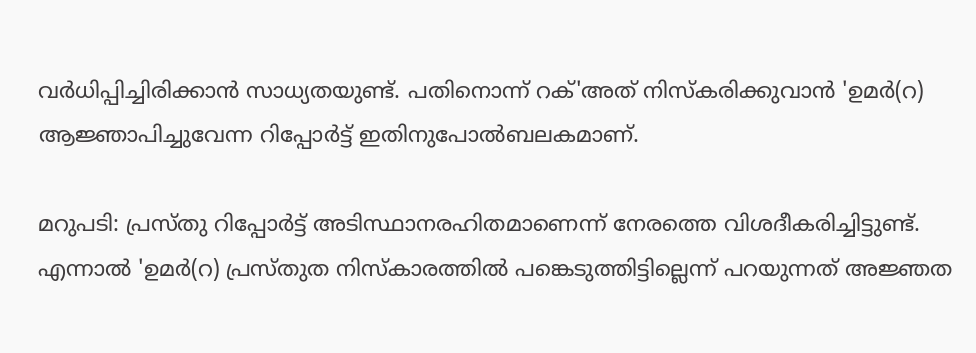വർധിപ്പിച്ചിരിക്കാൻ സാധ്യതയുണ്ട്‌. പതിനൊന്ന്‌ റക്‌'അത്‌ നിസ്കരിക്കുവാൻ 'ഉമർ(റ) ആജ്ഞാപിച്ചുവേന്ന റിപ്പോർട്ട്‌ ഇതിനുപോൽബലകമാണ്‌.

മറുപടി: പ്രസ്തു റിപ്പോർട്ട്‌ അടിസ്ഥാനരഹിതമാണെന്ന്‌ നേരത്തെ വിശദീകരിച്ചിട്ടുണ്ട്‌. എന്നാൽ 'ഉമർ(റ) പ്രസ്തുത നിസ്കാരത്തിൽ പങ്കെടുത്തിട്ടില്ലെന്ന്‌ പറയുന്നത്‌ അജ്ഞത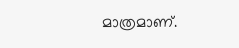മാത്രമാണ്‌.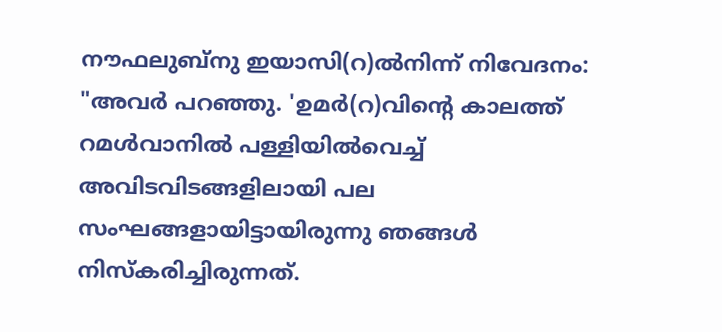നൗഫലുബ്നു ഇയാസി(റ)ൽനിന്ന്‌ നിവേദനം: "അവർ പറഞ്ഞു. 'ഉമർ(റ)വിന്റെ കാലത്ത്‌ റമൾവാനിൽ പള്ളിയിൽവെച്ച്‌ അവിടവിടങ്ങളിലായി പല സംഘങ്ങളായിട്ടായിരുന്നു ഞങ്ങൾ നിസ്കരിച്ചിരുന്നത്‌.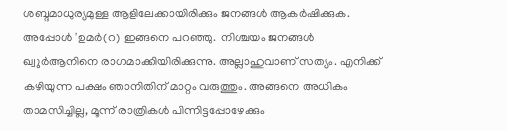ശബ്ദമാധുര്യമുള്ള ആളിലേക്കായിരിക്കും ജനങ്ങൾ ആകർഷിക്കുക. അപ്പോൾ 'ഉമർ(റ) ഇങ്ങനെ പറഞ്ഞു.  നിശ്ചയം ജനങ്ങൾ ഖ്വുർആനിനെ രാഗമാക്കിയിരിക്കുന്നു. അല്ലാഹുവാണ്‌ സത്യം. എനിക്ക്‌ കഴിയുന്ന പക്ഷം ഞാനിതിന്‌ മാറ്റം വരുത്തും. അങ്ങനെ അധികം താമസിച്ചില്ല, മൂന്ന്‌ രാത്രികൾ പിന്നിട്ടപ്പോഴേക്കും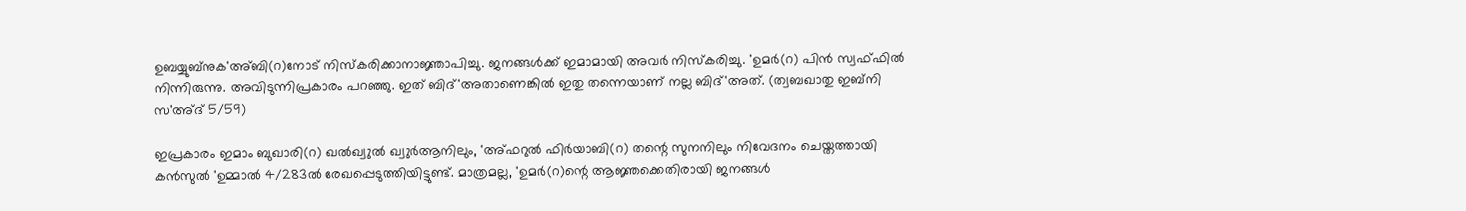ഉബയ്യുബ്നുക'അ‍്ബി(റ)നോട്‌ നിസ്കരിക്കാനാജ്ഞാപിച്ചു. ജനങ്ങൾക്ക്‌ ഇമാമായി അവർ നിസ്കരിച്ചു. 'ഉമർ(റ) പിൻ സ്വഫ്ഫിൽ നിന്നിരുന്നു. അവിടുന്നിപ്രകാരം പറഞ്ഞു. ഇത്‌ ബിദ്‌'അതാണെങ്കിൽ ഇതു തന്നെയാണ്‌ നല്ല ബിദ്‌'അത്‌. (ത്വബഖാതു ഇബ്നി സ'അ‍്ദ്‌ 5/59)

ഇപ്രകാരം ഇമാം ബുഖാരി(റ) ഖൽഖ്വുൽ ഖ്വുർആനിലും, 'അ‍്ഫറുൽ ഫിർയാബി(റ) തന്റെ സുനനിലും നിവേദനം ചെയ്തത്തായി കൻസുൽ 'ഉമ്മാൽ 4/283ൽ രേഖപ്പെടുത്തിയിട്ടുണ്ട്‌. മാത്രമല്ല, 'ഉമർ(റ)ന്റെ ആജ്ഞക്കെതിരായി ജനങ്ങൾ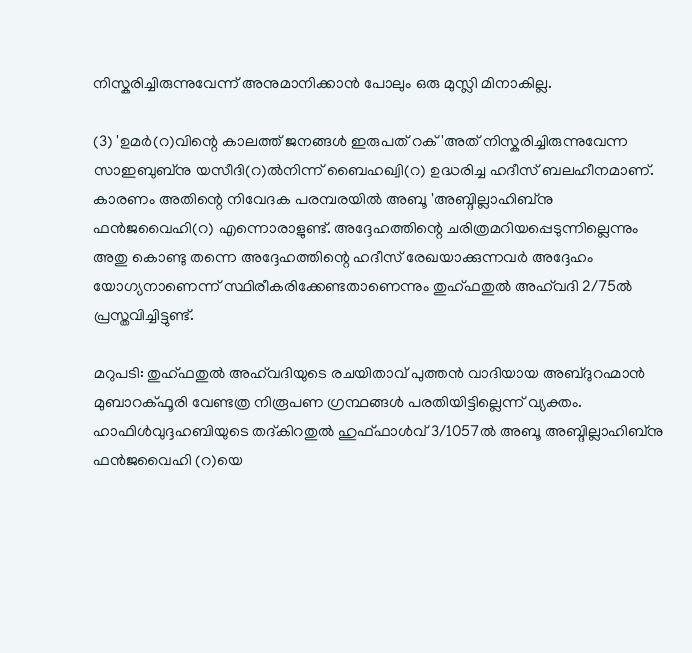നിസ്കരിച്ചിരുന്നുവേന്ന്‌ അനുമാനിക്കാൻ പോലും ഒരു മുസ്ലി മിനാകില്ല.

(3) 'ഉമർ(റ)വിന്റെ കാലത്ത്‌ ജനങ്ങൾ ഇരുപത്‌ റക്‌'അത്‌ നിസ്കരിച്ചിരുന്നുവേന്ന സാഇബുബ്നു യസീദി(റ)ൽനിന്ന്‌ ബൈഹഖ്വി(റ) ഉദ്ധരിച്ച ഹദീസ്‌ ബലഹീനമാണ്‌. കാരണം അതിന്റെ നിവേദക പരമ്പരയിൽ അബൂ 'അബ്ദില്ലാഹിബ്നു ഫൻജവൈഹി(റ) എന്നൊരാളുണ്ട്‌. അദ്ദേഹത്തിന്റെ ചരിത്രമറിയപ്പെടുന്നില്ലെന്നും അതു കൊണ്ടു തന്നെ അദ്ദേഹത്തിന്റെ ഹദീസ്‌ രേഖയാക്കുന്നവർ അദ്ദേഹം യോഗ്യനാണെന്ന്‌ സ്ഥിരീകരിക്കേണ്ടതാണെന്നും തുഹ്ഫതുൽ അഹ്‌വദി 2/75ൽ പ്രസ്തവിച്ചിട്ടുണ്ട്‌.

മറുപടി: തുഹ്ഫതുൽ അഹ്‌വദിയുടെ രചയിതാവ്‌ പുത്തൻ വാദിയായ അബ്ദുറഹ്മാൻ മുബാറക്ഫൂരി വേണ്ടത്ര നിരൂപണ ഗ്രന്ഥങ്ങൾ പരതിയിട്ടില്ലെന്ന്‌ വ്യക്തം. ഹാഫിൾവുദ്ദഹബിയുടെ തദ്കിറതുൽ ഹുഫ്ഫാൾവ്‌ 3/1057ൽ അബൂ അബ്ദില്ലാഹിബ്നു ഫൻജവൈഹി (റ)യെ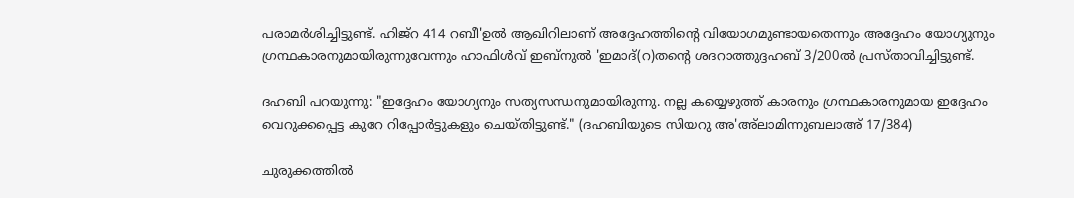പരാമർശിച്ചിട്ടുണ്ട്‌. ഹിജ്‌റ 414 റബീ'ഉൽ ആഖിറിലാണ്‌ അദ്ദേഹത്തിന്റെ വിയോഗമുണ്ടായതെന്നും അദ്ദേഹം യോഗ്യുനും ഗ്രന്ഥകാരനുമായിരുന്നുവേന്നും ഹാഫിൾവ്‌ ഇബ്നുൽ 'ഇമാദ്‌(റ)തന്റെ ശദറാത്തുദ്ദഹബ്‌ 3/200ൽ പ്രസ്താവിച്ചിട്ടുണ്ട്‌.

ദഹബി പറയുന്നു: "ഇദ്ദേഹം യോഗ്യനും സത്യസന്ധനുമായിരുന്നു. നല്ല കയ്യെഴുത്ത്‌ കാരനും ഗ്രന്ഥകാരനുമായ ഇദ്ദേഹം വെറുക്കപ്പെട്ട കുറേ റിപ്പോർട്ടുകളും ചെയ്തിട്ടുണ്ട്‌." (ദഹബിയുടെ സിയറു അ'അ‍്ലാമിന്നുബലാഅ‍്‌ 17/384)

ചുരുക്കത്തിൽ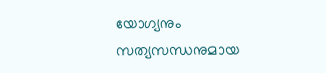യോഗ്യനും സത്യസന്ധനുമായ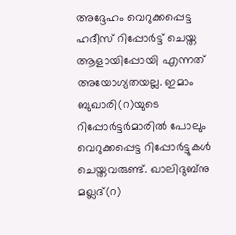അദ്ദേഹം വെറുക്കപ്പെട്ട ഹദീസ്‌ റിപ്പോർട്ട്‌ ചെയ്ത ആളായിപ്പോയി എന്നത്‌ അയോഗ്യതയല്ല. ഇമാം ബുഖാരി(റ)യുടെ റിപ്പോർട്ടർമാരിൽ പോലും വെറുക്കപ്പെട്ട റിപ്പോർട്ടുകൾ ചെയ്തവരുണ്ട്‌. ഖാലിദുബ്നു മഖ്ലദ്‌(റ)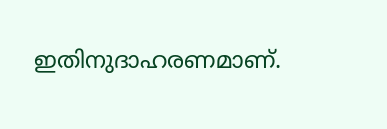ഇതിനുദാഹരണമാണ്‌.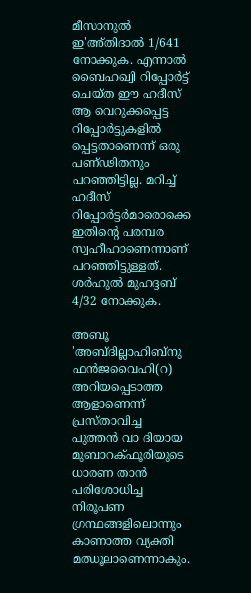മീസാനുൽ ഇ'അ‍്തിദാൽ 1/641 നോക്കുക. എന്നാൽ ബൈഹഖ്വി റിപ്പോർട്ട്‌ ചെയ്ത ഈ ഹദീസ്‌ ആ വെറുക്കപ്പെട്ട റിപ്പോർട്ടുകളിൽ പ്പെട്ടതാണെന്ന്‌ ഒരു പണ്ഢിതനും പറഞ്ഞിട്ടില്ല. മറിച്ച്‌ ഹദീസ്‌ റിപ്പോർട്ടർമാരൊക്കെ ഇതിന്റെ പരമ്പര സ്വഹീഹാണെന്നാണ്‌ പറഞ്ഞിട്ടുള്ളത്‌. ശർഹുൽ മുഹദ്ദബ്‌ 4/32 നോക്കുക.

അബൂ 'അബ്ദില്ലാഹിബ്നു ഫൻജവൈഹി(റ) അറിയപ്പെടാത്ത ആളാണെന്ന്‌ പ്രസ്താവിച്ച പുത്തൻ വാ ദിയായ മുബാറക്ഫൂരിയുടെ ധാരണ താൻ പരിശോധിച്ച നിരൂപണ ഗ്രന്ഥങ്ങളിലൊന്നും കാണാത്ത വ്യക്തി മഝൂലാണെന്നാകും.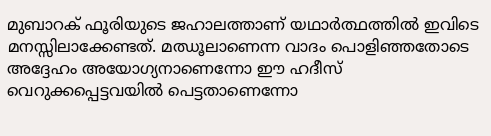മുബാറക്‌ ഫൂരിയുടെ ജഹാലത്താണ്‌ യഥാർത്ഥത്തിൽ ഇവിടെ മനസ്സിലാക്കേണ്ടത്‌. മഝൂലാണെന്ന വാദം പൊളിഞ്ഞതോടെ അദ്ദേഹം അയോഗ്യനാണെന്നോ ഈ ഹദീസ്‌ വെറുക്കപ്പെട്ടവയിൽ പെട്ടതാണെന്നോ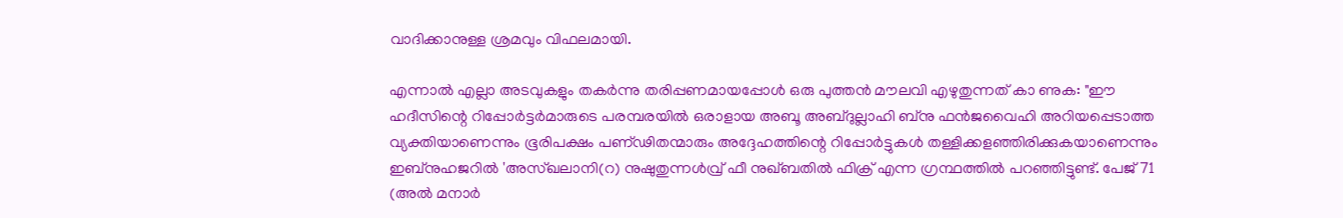വാദിക്കാനുള്ള ശ്രമവും വിഫലമായി.

എന്നാൽ എല്ലാ അടവുകളും തകർന്നു തരിപ്പണമായപ്പോൾ ഒരു പുത്തൻ മൗലവി എഴുതുന്നത്‌ കാ ണുക: "ഈ ഹദീസിന്റെ റിപ്പോർട്ടർമാരുടെ പരമ്പരയിൽ ഒരാളായ അബൂ അബ്ദുല്ലാഹി ബ്നു ഫൻജവൈഹി അറിയപ്പെടാത്ത വ്യക്തിയാണെന്നും ഭൂരിപക്ഷം പണ്ഢിതന്മാരും അദ്ദേഹത്തിന്റെ റിപ്പോർട്ടുകൾ തള്ളിക്കളഞ്ഞിരിക്കുകയാണെന്നും ഇബ്നുഹജറിൽ 'അസ്ഖലാനി(റ) നുഷുതുന്നൾവ്ര് ഫീ നുഖ്ബതിൽ ഫിക്ര് എന്ന ഗ്രന്ഥത്തിൽ പറഞ്ഞിട്ടുണ്ട്‌. പേജ്‌ 71 (അൽ മനാർ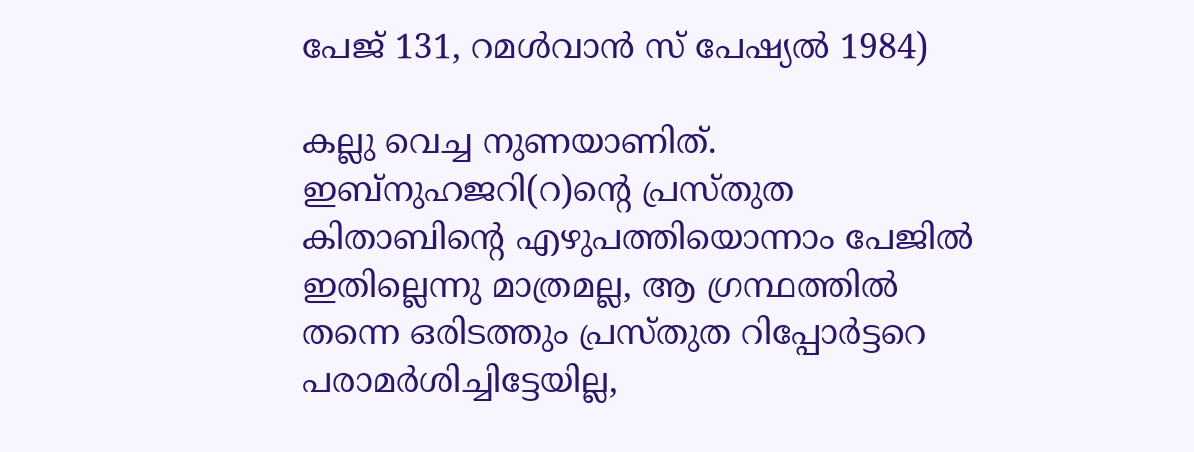പേജ്‌ 131, റമൾവാൻ സ്‌ പേഷ്യൽ 1984)

കല്ലു വെച്ച നുണയാണിത്‌. ഇബ്നുഹജറി(റ)ന്റെ പ്രസ്തുത കിതാബിന്റെ എഴുപത്തിയൊന്നാം പേജിൽ ഇതില്ലെന്നു മാത്രമല്ല, ആ ഗ്രന്ഥത്തിൽ തന്നെ ഒരിടത്തും പ്രസ്തുത റിപ്പോർട്ടറെ പരാമർശിച്ചിട്ടേയില്ല,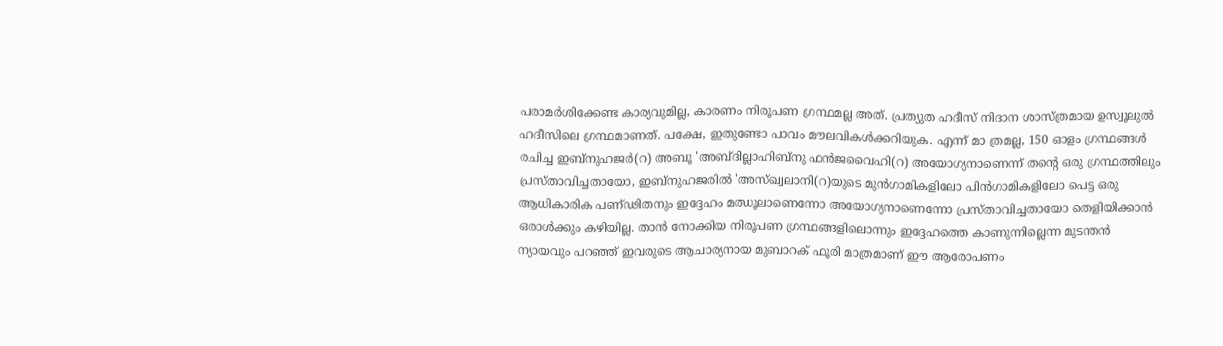പരാമർശിക്കേണ്ട കാര്യവുമില്ല, കാരണം നിരൂപണ ഗ്രന്ഥമല്ല അത്‌. പ്രത്യുത ഹദീസ്‌ നിദാന ശാസ്ത്രമായ ഉസ്വൂലുൽ ഹദീസിലെ ഗ്രന്ഥമാണത്‌. പക്ഷേ, ഇതുണ്ടോ പാവം മൗലവികൾക്കറിയുക. എന്ന്‌ മാ ത്രമല്ല, 150 ഓളം ഗ്രന്ഥങ്ങൾ രചിച്ച ഇബ്നുഹജർ(റ) അബൂ 'അബ്ദില്ലാഹിബ്നു ഫൻജവൈഹി(റ) അയോഗ്യനാണെന്ന്‌ തന്റെ ഒരു ഗ്രന്ഥത്തിലും പ്രസ്താവിച്ചതായോ, ഇബ്നുഹജരിൽ 'അസ്ഖ്വലാനി(റ)യുടെ മുൻഗാമികളിലോ പിൻഗാമികളിലോ പെട്ട ഒരു ആധികാരിക പണ്ഢിതനും ഇദ്ദേഹം മഝൂലാണെന്നോ അയോഗ്യനാണെന്നോ പ്രസ്താവിച്ചതായോ തെളിയിക്കാൻ ഒരാൾക്കും കഴിയില്ല. താൻ നോക്കിയ നിരൂപണ ഗ്രന്ഥങ്ങളിലൊന്നും ഇദ്ദേഹത്തെ കാണുന്നില്ലെന്ന മുടന്തൻ ന്യായവും പറഞ്ഞ്‌ ഇവരുടെ ആചാര്യനായ മുബാറക്‌ ഫൂരി മാത്രമാണ്‌ ഈ ആരോപണം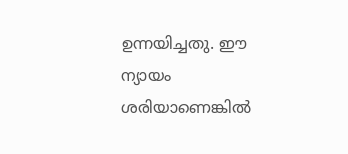ഉന്നയിച്ചതു. ഈ ന്യായം ശരിയാണെങ്കിൽ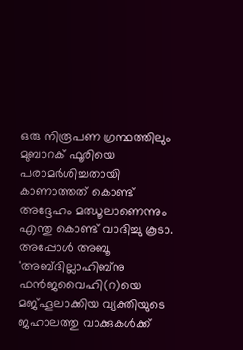ഒരു നിരൂപണ ഗ്രന്ഥത്തിലും മുബാറക്‌ ഫൂരിയെ പരാമർശിച്ചതായി കാണാത്തത്‌ കൊണ്ട്‌ അദ്ദേഹം മഝൂലാണെന്നും എന്തു കൊണ്ട്‌ വാദിച്ചു കൂടാ. അപ്പോൾ അബൂ 'അബ്ദില്ലാഹിബ്നു ഫൻജവൈഹി(റ)യെ മജ്‌ഹൂലാക്കിയ വ്യക്തിയുടെ  ജഹാലത്തു വാക്കുകൾക്ക്‌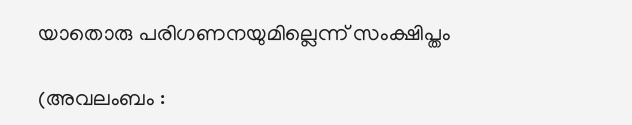യാതൊരു പരിഗണനയുമില്ലെന്ന്‌ സംക്ഷിപ്തം

(അവലം‌ബം :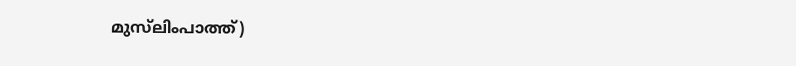മുസ്‌ലിം‌പാത്ത്)